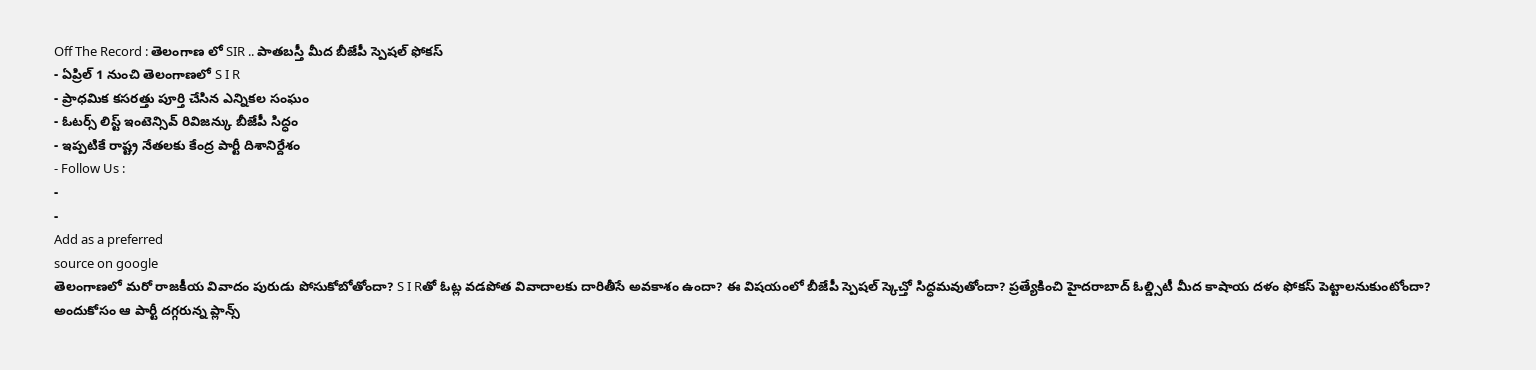Off The Record : తెలంగాణ లో SIR .. పాతబస్తీ మీద బీజేపీ స్పెషల్ ఫోకస్
- ఏప్రిల్ 1 నుంచి తెలంగాణలో S I R
- ప్రాధమిక కసరత్తు పూర్తి చేసిన ఎన్నికల సంఘం
- ఓటర్స్ లిస్ట్ ఇంటెన్సివ్ రివిజన్కు బీజేపీ సిద్ధం
- ఇప్పటికే రాష్ట్ర నేతలకు కేంద్ర పార్టీ దిశానిర్దేశం
- Follow Us :
-
-
Add as a preferred
source on google
తెలంగాణలో మరో రాజకీయ వివాదం పురుడు పోసుకోబోతోందా? S I Rతో ఓట్ల వడపోత వివాదాలకు దారితీసే అవకాశం ఉందా? ఈ విషయంలో బీజేపీ స్పెషల్ స్కెచ్తో సిద్ధమవుతోందా? ప్రత్యేకించి హైదరాబాద్ ఓల్డ్సిటీ మీద కాషాయ దళం ఫోకస్ పెట్టాలనుకుంటోందా? అందుకోసం ఆ పార్టీ దగ్గరున్న ప్లాన్స్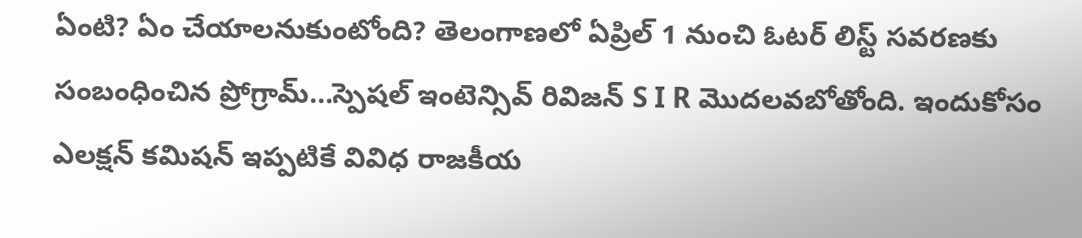ఏంటి? ఏం చేయాలనుకుంటోంది? తెలంగాణలో ఏప్రిల్ 1 నుంచి ఓటర్ లిస్ట్ సవరణకు సంబంధించిన ప్రోగ్రామ్…స్పెషల్ ఇంటెన్సివ్ రివిజన్ S I R మొదలవబోతోంది. ఇందుకోసం ఎలక్షన్ కమిషన్ ఇప్పటికే వివిధ రాజకీయ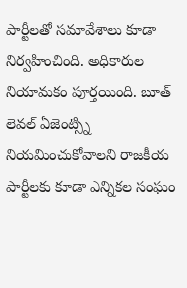పార్టీలతో సమావేశాలు కూడా నిర్వహించింది. అధికారుల నియామకం పూర్తయింది. బూత్ లెవల్ ఏజెంట్స్ని నియమించుకోవాలని రాజకీయ పార్టీలకు కూడా ఎన్నికల సంఘం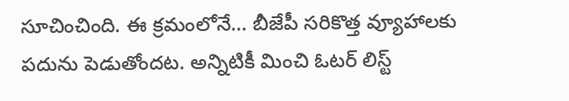సూచించింది. ఈ క్రమంలోనే… బీజేపీ సరికొత్త వ్యూహాలకు పదును పెడుతోందట. అన్నిటికీ మించి ఓటర్ లిస్ట్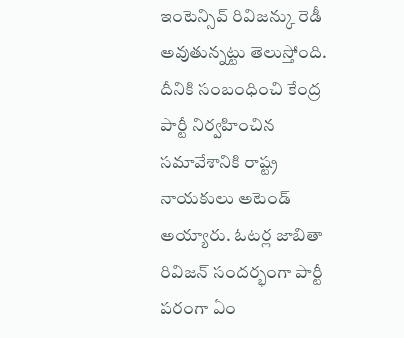ఇంటెన్సివ్ రివిజన్కు రెడీ అవుతున్నట్టు తెలుస్తోంది. దీనికి సంబంధించి కేంద్ర పార్టీ నిర్వహించిన సమావేశానికి రాష్ట్ర నాయకులు అటెండ్ అయ్యారు. ఓటర్ల జాబితా రివిజన్ సందర్భంగా పార్టీ పరంగా ఏం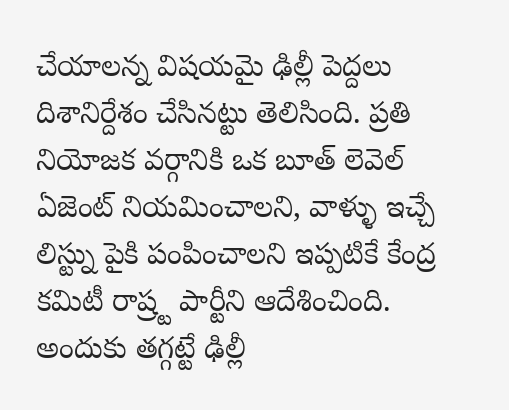చేయాలన్న విషయమై ఢిల్లీ పెద్దలు దిశానిర్దేశం చేసినట్టు తెలిసింది. ప్రతి నియోజక వర్గానికి ఒక బూత్ లెవెల్ ఏజెంట్ నియమించాలని, వాళ్ళు ఇచ్చే లిస్ట్ను పైకి పంపించాలని ఇప్పటికే కేంద్ర కమిటీ రాష్ర్ట పార్టీని ఆదేశించింది. అందుకు తగ్గట్టే ఢిల్లీ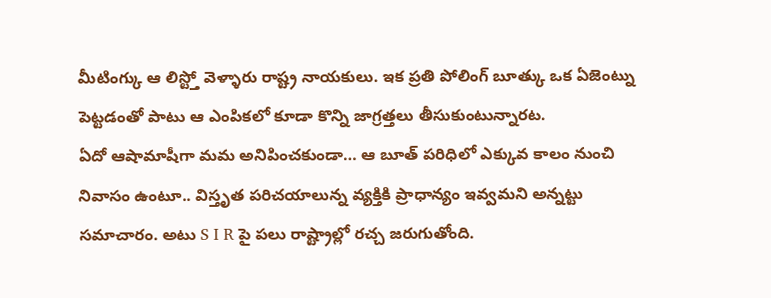మీటింగ్కు ఆ లిస్ట్తో వెళ్ళారు రాష్ట్ర నాయకులు. ఇక ప్రతి పోలింగ్ బూత్కు ఒక ఏజెంట్ను పెట్టడంతో పాటు ఆ ఎంపికలో కూడా కొన్ని జాగ్రత్తలు తీసుకుంటున్నారట.
ఏదో ఆషామాషీగా మమ అనిపించకుండా… ఆ బూత్ పరిధిలో ఎక్కువ కాలం నుంచి నివాసం ఉంటూ.. విస్తృత పరిచయాలున్న వ్యక్తికి ప్రాధాన్యం ఇవ్వమని అన్నట్టు సమాచారం. అటు S I R పై పలు రాష్ట్రాల్లో రచ్చ జరుగుతోంది.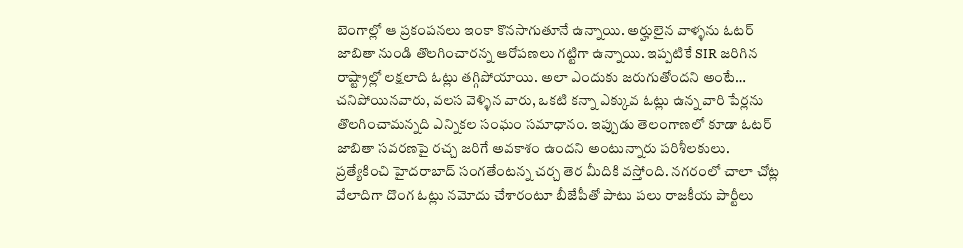బెంగాల్లో ఆ ప్రకంపనలు ఇంకా కొనసాగుతూనే ఉన్నాయి. అర్హులైన వాళ్ళను ఓటర్ జాబితా నుండి తొలగించారన్న ఆరోపణలు గట్టిగా ఉన్నాయి. ఇప్పటికే SIR జరిగిన రాష్ట్రాల్లో లక్షలాది ఓట్లు తగ్గిపోయాయి. అలా ఎందుకు జరుగుతోందని అంటే… చనిపోయినవారు, వలస వెళ్ళిన వారు, ఒకటి కన్నా ఎక్కువ ఓట్లు ఉన్న వారి పేర్లను తొలగించామన్నది ఎన్నికల సంఘం సమాధానం. ఇప్పుడు తెలంగాణలో కూడా ఓటర్ జాబితా సవరణపై రచ్చ జరిగే అవకాశం ఉందని అంటున్నారు పరిశీలకులు. ప్రత్యేకించి హైదరాబాద్ సంగతేంటన్న చర్చ తెర మీదికి వస్తోంది. నగరంలో చాలా చోట్ల వేలాదిగా దొంగ ఓట్లు నమోదు చేశారంటూ బీజేపీతో పాటు పలు రాజకీయ పార్టీలు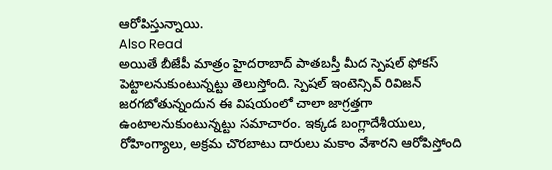ఆరోపిస్తున్నాయి.
Also Read
అయితే బీజేపీ మాత్రం హైదరాబాద్ పాతబస్తీ మీద స్పెషల్ ఫోకస్ పెట్టాలనుకుంటున్నట్టు తెలుస్తోంది. స్పెషల్ ఇంటెన్సివ్ రివిజన్ జరగబోతున్నందున ఈ విషయంలో చాలా జాగ్రత్తగా ఉంటాలనుకుంటున్నట్టు సమాచారం. ఇక్కడ బంగ్లాదేశీయులు, రోహింగ్యాలు, అక్రమ చొరబాటు దారులు మకాం వేశారని ఆరోపిస్తోంది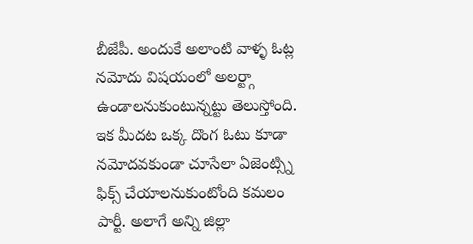బీజేపీ. అందుకే అలాంటి వాళ్ళ ఓట్ల నమోదు విషయంలో అలర్ట్గా ఉండాలనుకుంటున్నట్టు తెలుస్తోంది. ఇక మీదట ఒక్క దొంగ ఓటు కూడా నమోదవకుండా చూసేలా ఏజెంట్స్ని ఫిక్స్ చేయాలనుకుంటోంది కమలం పార్టీ. అలాగే అన్ని జిల్లా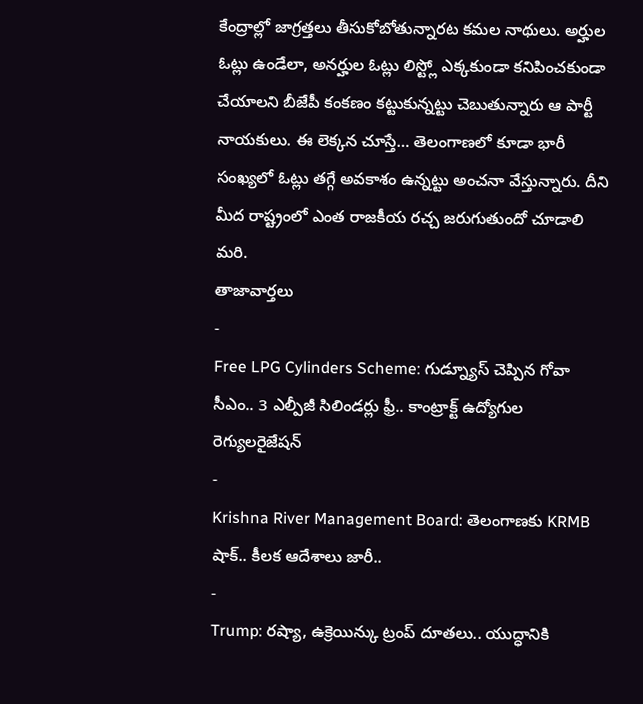కేంద్రాల్లో జాగ్రత్తలు తీసుకోబోతున్నారట కమల నాథులు. అర్హుల ఓట్లు ఉండేలా, అనర్హుల ఓట్లు లిస్ట్లో ఎక్కకుండా కనిపించకుండా చేయాలని బీజేపీ కంకణం కట్టుకున్నట్టు చెబుతున్నారు ఆ పార్టీ నాయకులు. ఈ లెక్కన చూస్తే… తెలంగాణలో కూడా భారీ సంఖ్యలో ఓట్లు తగ్గే అవకాశం ఉన్నట్టు అంచనా వేస్తున్నారు. దీని మీద రాష్ట్రంలో ఎంత రాజకీయ రచ్చ జరుగుతుందో చూడాలి మరి.
తాజావార్తలు
-
Free LPG Cylinders Scheme: గుడ్న్యూస్ చెప్పిన గోవా సీఎం.. 3 ఎల్పీజీ సిలిండర్లు ఫ్రీ.. కాంట్రాక్ట్ ఉద్యోగుల రెగ్యులరైజేషన్
-
Krishna River Management Board: తెలంగాణకు KRMB షాక్.. కీలక ఆదేశాలు జారీ..
-
Trump: రష్యా, ఉక్రెయిన్కు ట్రంప్ దూతలు.. యుద్ధానికి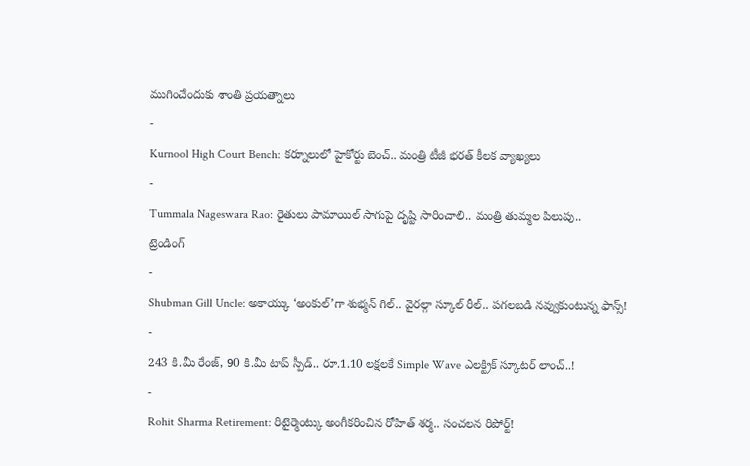ముగించేందుకు శాంతి ప్రయత్నాలు
-
Kurnool High Court Bench: కర్నూలులో హైకోర్టు బెంచ్.. మంత్రి టీజీ భరత్ కీలక వ్యాఖ్యలు
-
Tummala Nageswara Rao: రైతులు పామాయిల్ సాగుపై దృష్టి సారించాలి.. మంత్రి తుమ్మల పిలుపు..
ట్రెండింగ్
-
Shubman Gill Uncle: అకాయ్కు ‘అంకుల్’గా శుభ్మన్ గిల్.. వైరల్గా స్కూల్ రీల్.. పగలబడి నవ్వుకుంటున్న ఫాన్స్!
-
243 కి.మీ రేంజ్, 90 కి.మీ టాప్ స్పీడ్.. రూ.1.10 లక్షలకే Simple Wave ఎలక్ట్రిక్ స్కూటర్ లాంచ్..!
-
Rohit Sharma Retirement: రిటైర్మెంట్కు అంగీకరించిన రోహిత్ శర్మ.. సంచలన రిపోర్ట్!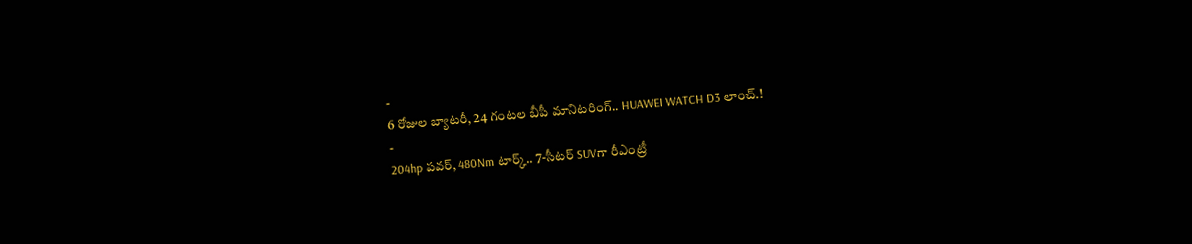-
6 రోజుల బ్యాటరీ, 24 గంటల బీపీ మానిటరింగ్.. HUAWEI WATCH D3 లాంచ్.!
-
204hp పవర్, 480Nm టార్క్.. 7-సీటర్ SUVగా రీఎంట్రీ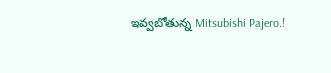ఇవ్వబోతున్న Mitsubishi Pajero.!